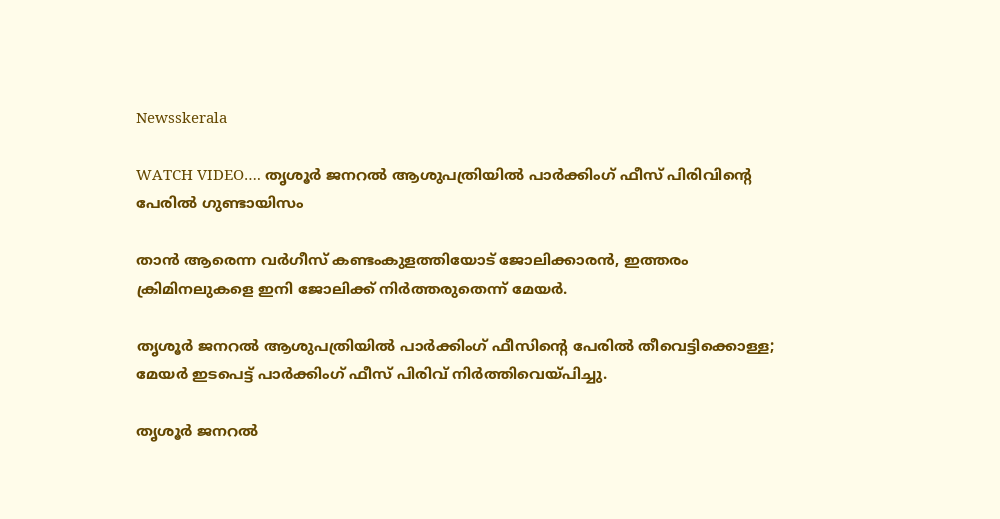Newsskerala

WATCH VIDEO…. തൃശൂര്‍ ജനറല്‍ ആശുപത്രിയില്‍ പാര്‍ക്കിംഗ് ഫീസ് പിരിവിന്റെ പേരില്‍ ഗുണ്ടായിസം

താന്‍ ആരെന്ന വര്‍ഗീസ് കണ്ടംകുളത്തിയോട് ജോലിക്കാരന്‍, ഇത്തരം ക്രിമിനലുകളെ ഇനി ജോലിക്ക് നിര്‍ത്തരുതെന്ന് മേയര്‍.

തൃശൂര്‍ ജനറല്‍ ആശുപത്രിയില്‍ പാര്‍ക്കിംഗ് ഫീസിന്റെ പേരില്‍ തീവെട്ടിക്കൊള്ള; മേയര്‍ ഇടപെട്ട് പാര്‍ക്കിംഗ് ഫീസ് പിരിവ് നിര്‍ത്തിവെയ്പിച്ചു.

തൃശൂര്‍ ജനറല്‍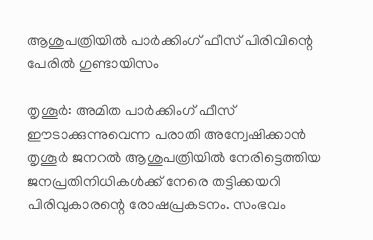ആശുപത്രിയില്‍ പാര്‍ക്കിംഗ് ഫീസ് പിരിവിന്റെ പേരില്‍ ഗുണ്ടായിസം

തൃശൂര്‍: അമിത പാര്‍ക്കിംഗ് ഫീസ് ഈടാക്കുന്നുവെന്ന പരാതി അന്വേഷിക്കാന്‍ തൃശൂര്‍ ജനറല്‍ ആശുപത്രിയില്‍ നേരിട്ടെത്തിയ ജനപ്രതിനിധികള്‍ക്ക് നേരെ തട്ടിക്കയറി  പിരിവുകാരന്റെ രോഷപ്രകടനം. സംഭവം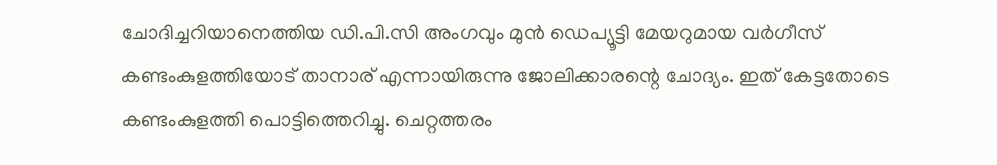ചോദിച്ചറിയാനെത്തിയ ഡി.പി.സി അംഗവും മുന്‍ ഡെപ്യൂട്ടി മേയറുമായ വര്‍ഗീസ് കണ്ടംകുളത്തിയോട് താനാര് എന്നായിരുന്നു ജോലിക്കാരന്റെ ചോദ്യം. ഇത് കേട്ടതോടെ കണ്ടംകുളത്തി പൊട്ടിത്തെറിച്ചു. ചെറ്റത്തരം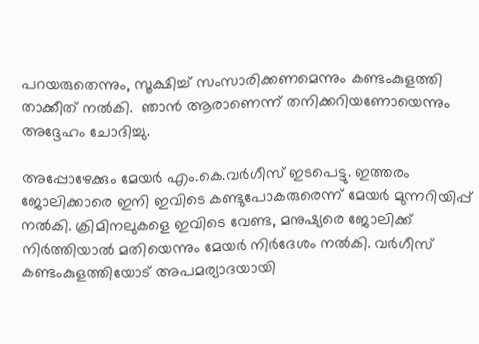പറയരുതെന്നും, സൂക്ഷിച്ച് സംസാരിക്കണമെന്നും കണ്ടംകുളത്തി താക്കീത് നല്‍കി.  ഞാന്‍ ആരാണെന്ന് തനിക്കറിയണോയെന്നും അദ്ദേഹം ചോദിച്ചു.

അപ്പോഴേക്കും മേയര്‍ എം.കെ.വര്‍ഗീസ് ഇടപെട്ടു. ഇത്തരം ജോലിക്കാരെ ഇനി ഇവിടെ കണ്ടുപോകരുരെന്ന് മേയര്‍ മുന്നറിയിപ്പ് നല്‍കി. ക്രിമിനലുകളെ ഇവിടെ വേണ്ട, മനുഷ്യരെ ജോലിക്ക് നിര്‍ത്തിയാല്‍ മതിയെന്നും മേയര്‍ നിര്‍ദേശം നല്‍കി. വര്‍ഗീസ് കണ്ടംകുളത്തിയോട് അപമര്യാദയായി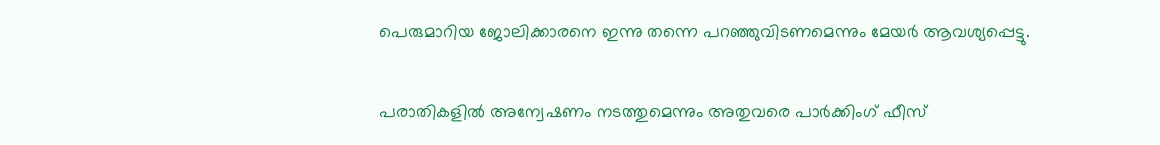പെരുമാറിയ ജോലിക്കാരനെ ഇന്നു തന്നെ പറഞ്ഞുവിടണമെന്നും മേയര്‍ ആവശ്യപ്പെട്ടു.

പരാതികളില്‍ അന്വേഷണം നടത്തുമെന്നും അതുവരെ പാര്‍ക്കിംഗ് ഫീസ്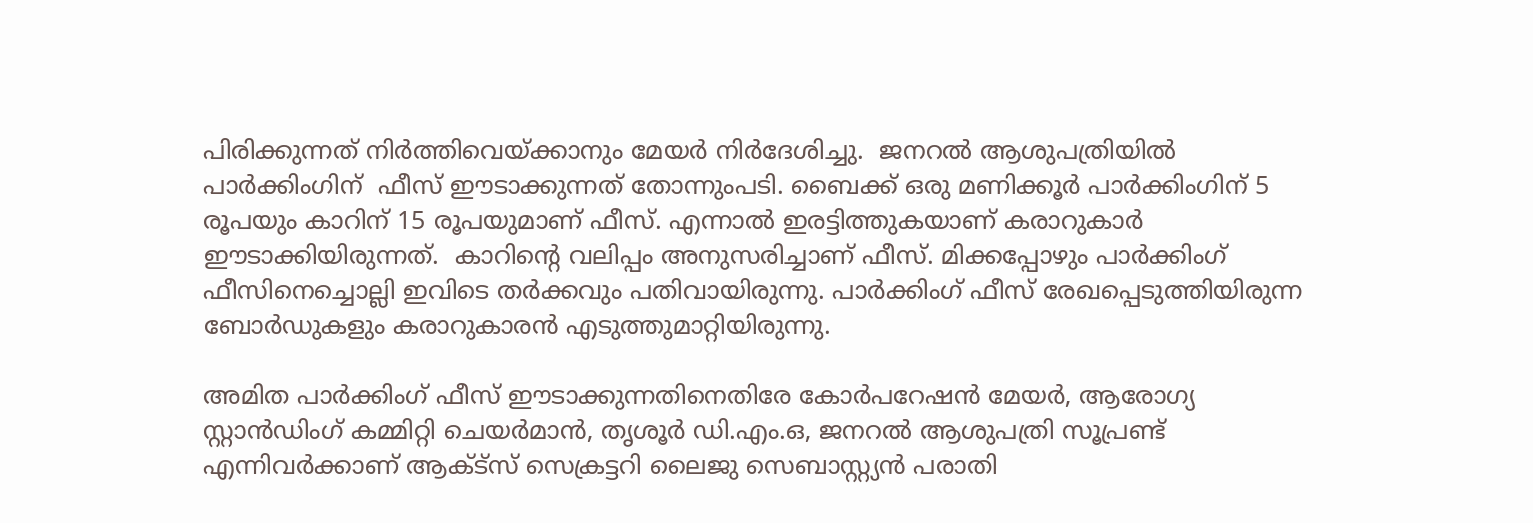പിരിക്കുന്നത് നിര്‍ത്തിവെയ്ക്കാനും മേയര്‍ നിര്‍ദേശിച്ചു.  ജനറല്‍ ആശുപത്രിയില്‍ പാര്‍ക്കിംഗിന്  ഫീസ് ഈടാക്കുന്നത് തോന്നുംപടി. ബൈക്ക് ഒരു മണിക്കൂര്‍ പാര്‍ക്കിംഗിന് 5 രൂപയും കാറിന് 15 രൂപയുമാണ് ഫീസ്. എന്നാല്‍ ഇരട്ടിത്തുകയാണ് കരാറുകാര്‍ ഈടാക്കിയിരുന്നത്.  കാറിന്റെ വലിപ്പം അനുസരിച്ചാണ് ഫീസ്. മിക്കപ്പോഴും പാര്‍ക്കിംഗ് ഫീസിനെച്ചൊല്ലി ഇവിടെ തര്‍ക്കവും പതിവായിരുന്നു. പാര്‍ക്കിംഗ് ഫീസ് രേഖപ്പെടുത്തിയിരുന്ന ബോര്‍ഡുകളും കരാറുകാരന്‍ എടുത്തുമാറ്റിയിരുന്നു.

അമിത പാര്‍ക്കിംഗ് ഫീസ് ഈടാക്കുന്നതിനെതിരേ കോര്‍പറേഷന്‍ മേയര്‍, ആരോഗ്യ സ്റ്റാന്‍ഡിംഗ് കമ്മിറ്റി ചെയര്‍മാന്‍, തൃശൂര്‍ ഡി.എം.ഒ, ജനറല്‍ ആശുപത്രി സൂപ്രണ്ട് എന്നിവര്‍ക്കാണ് ആക്ട്സ് സെക്രട്ടറി ലൈജു സെബാസ്റ്റ്യന്‍ പരാതി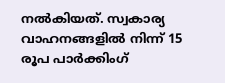നല്‍കിയത്. സ്വകാര്യ വാഹനങ്ങളില്‍ നിന്ന് 15 രൂപ പാര്‍ക്കിംഗ്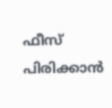ഫീസ് പിരിക്കാന്‍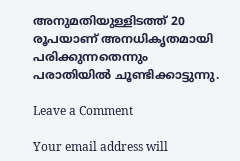അനുമതിയുള്ളിടത്ത് 20 രൂപയാണ് അനധികൃതമായി പരിക്കുന്നതെന്നും പരാതിയില്‍ ചൂണ്ടിക്കാട്ടുന്നു.

Leave a Comment

Your email address will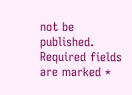not be published. Required fields are marked *